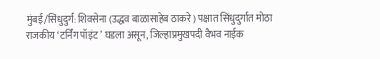मुंबई/सिंधुदुर्ग: शिवसेना (उद्धव बाळासाहेब ठाकरे) पक्षात सिंधुदुर्गात मोठा राजकीय ‘टर्निंग पॉइंट’ घडला असून, जिल्हाप्रमुखपदी वैभव नाईक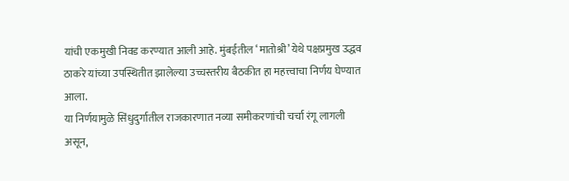यांची एकमुखी निवड करण्यात आली आहे. मुंबईतील ‘मातोश्री’ येथे पक्षप्रमुख उद्धव ठाकरे यांच्या उपस्थितीत झालेल्या उच्चस्तरीय बैठकीत हा महत्त्वाचा निर्णय घेण्यात आला.
या निर्णयामुळे सिंधुदुर्गातील राजकारणात नव्या समीकरणांची चर्चा रंगू लागली असून,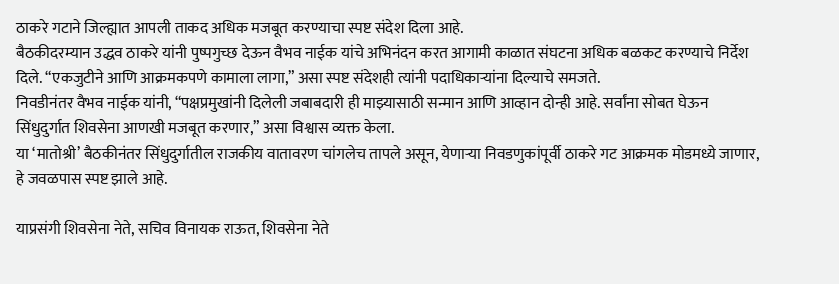ठाकरे गटाने जिल्ह्यात आपली ताकद अधिक मजबूत करण्याचा स्पष्ट संदेश दिला आहे.
बैठकीदरम्यान उद्धव ठाकरे यांनी पुष्पगुच्छ देऊन वैभव नाईक यांचे अभिनंदन करत आगामी काळात संघटना अधिक बळकट करण्याचे निर्देश दिले. “एकजुटीने आणि आक्रमकपणे कामाला लागा,” असा स्पष्ट संदेशही त्यांनी पदाधिकाऱ्यांना दिल्याचे समजते.
निवडीनंतर वैभव नाईक यांनी, “पक्षप्रमुखांनी दिलेली जबाबदारी ही माझ्यासाठी सन्मान आणि आव्हान दोन्ही आहे. सर्वांना सोबत घेऊन सिंधुदुर्गात शिवसेना आणखी मजबूत करणार,” असा विश्वास व्यक्त केला.
या ‘मातोश्री’ बैठकीनंतर सिंधुदुर्गातील राजकीय वातावरण चांगलेच तापले असून, येणाऱ्या निवडणुकांपूर्वी ठाकरे गट आक्रमक मोडमध्ये जाणार, हे जवळपास स्पष्ट झाले आहे.

याप्रसंगी शिवसेना नेते, सचिव विनायक राऊत, शिवसेना नेते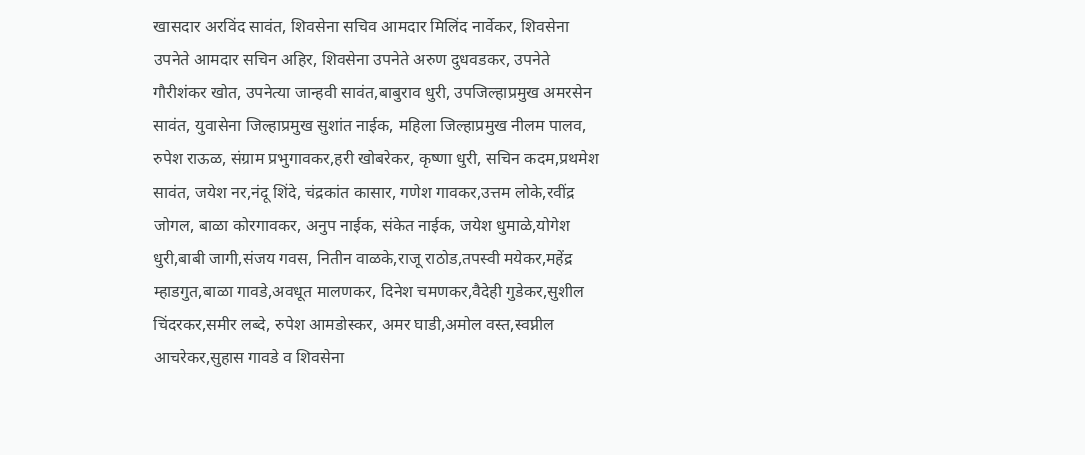खासदार अरविंद सावंत, शिवसेना सचिव आमदार मिलिंद नार्वेकर, शिवसेना उपनेते आमदार सचिन अहिर, शिवसेना उपनेते अरुण दुधवडकर, उपनेते गौरीशंकर खोत, उपनेत्या जान्हवी सावंत,बाबुराव धुरी, उपजिल्हाप्रमुख अमरसेन सावंत, युवासेना जिल्हाप्रमुख सुशांत नाईक, महिला जिल्हाप्रमुख नीलम पालव, रुपेश राऊळ, संग्राम प्रभुगावकर,हरी खोबरेकर, कृष्णा धुरी, सचिन कदम,प्रथमेश सावंत, जयेश नर,नंदू शिंदे, चंद्रकांत कासार, गणेश गावकर,उत्तम लोके,रवींद्र जोगल, बाळा कोरगावकर, अनुप नाईक, संकेत नाईक, जयेश धुमाळे,योगेश धुरी,बाबी जागी,संजय गवस, नितीन वाळके,राजू राठोड,तपस्वी मयेकर,महेंद्र म्हाडगुत,बाळा गावडे,अवधूत मालणकर, दिनेश चमणकर,वैदेही गुडेकर,सुशील चिंदरकर,समीर लब्दे, रुपेश आमडोस्कर, अमर घाडी,अमोल वस्त,स्वप्नील आचरेकर,सुहास गावडे व शिवसेना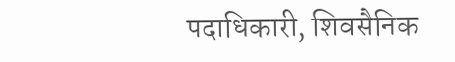पदाधिकारी, शिवसैनिक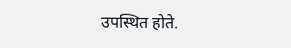उपस्थित होते.